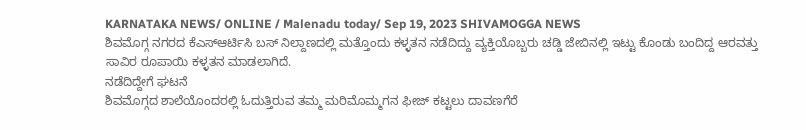KARNATAKA NEWS/ ONLINE / Malenadu today/ Sep 19, 2023 SHIVAMOGGA NEWS
ಶಿವಮೊಗ್ಗ ನಗರದ ಕೆಎಸ್ಆರ್ಟಿಸಿ ಬಸ್ ನಿಲ್ದಾಣದಲ್ಲಿ ಮತ್ತೊಂದು ಕಳ್ಳತನ ನಡೆದಿದ್ದು ವ್ಯಕ್ತಿಯೊಬ್ಬರು ಚಡ್ಡಿ ಜೇಬಿನಲ್ಲಿ ಇಟ್ಟು ಕೊಂಡು ಬಂದಿದ್ದ ಆರವತ್ತು ಸಾವಿರ ರೂಪಾಯಿ ಕಳ್ಳತನ ಮಾಡಲಾಗಿದೆ.
ನಡೆದಿದ್ದೇಗೆ ಘಟನೆ
ಶಿವಮೊಗ್ಗದ ಶಾಲೆಯೊಂದರಲ್ಲಿ ಓದುತ್ತಿರುವ ತಮ್ಮ ಮರಿಮೊಮ್ಮಗನ ಫೀಜ್ ಕಟ್ಟಲು ದಾವಣಗೆರೆ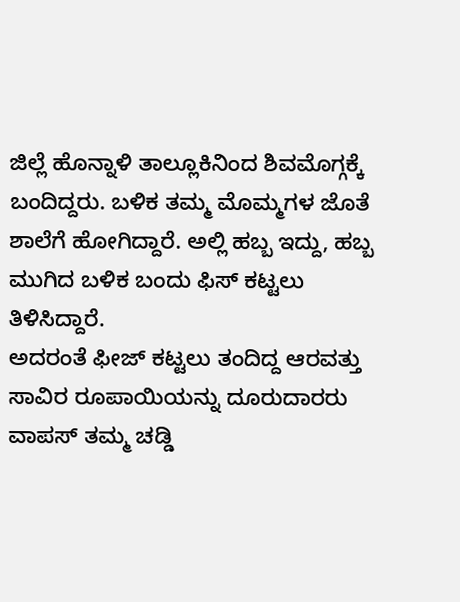ಜಿಲ್ಲೆ ಹೊನ್ನಾಳಿ ತಾಲ್ಲೂಕಿನಿಂದ ಶಿವಮೊಗ್ಗಕ್ಕೆ ಬಂದಿದ್ದರು. ಬಳಿಕ ತಮ್ಮ ಮೊಮ್ಮಗಳ ಜೊತೆ ಶಾಲೆಗೆ ಹೋಗಿದ್ದಾರೆ. ಅಲ್ಲಿ ಹಬ್ಬ ಇದ್ದು, ಹಬ್ಬ ಮುಗಿದ ಬಳಿಕ ಬಂದು ಫಿಸ್ ಕಟ್ಟಲು ತಿಳಿಸಿದ್ದಾರೆ.
ಅದರಂತೆ ಫೀಜ್ ಕಟ್ಟಲು ತಂದಿದ್ದ ಆರವತ್ತು ಸಾವಿರ ರೂಪಾಯಿಯನ್ನು ದೂರುದಾರರು ವಾಪಸ್ ತಮ್ಮ ಚಡ್ಡಿ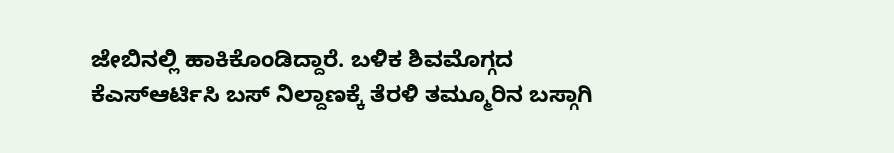ಜೇಬಿನಲ್ಲಿ ಹಾಕಿಕೊಂಡಿದ್ದಾರೆ. ಬಳಿಕ ಶಿವಮೊಗ್ಗದ ಕೆಎಸ್ಆರ್ಟಿಸಿ ಬಸ್ ನಿಲ್ದಾಣಕ್ಕೆ ತೆರಳಿ ತಮ್ಮೂರಿನ ಬಸ್ಗಾಗಿ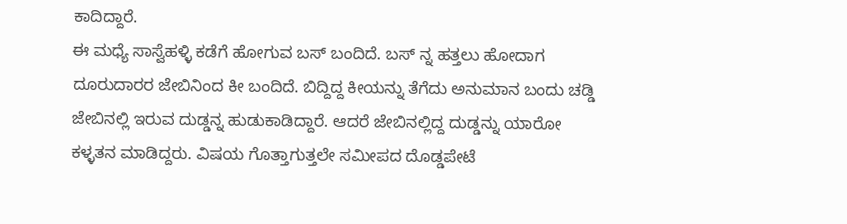ಕಾದಿದ್ದಾರೆ.
ಈ ಮಧ್ಯೆ ಸಾಸ್ವೆಹಳ್ಳಿ ಕಡೆಗೆ ಹೋಗುವ ಬಸ್ ಬಂದಿದೆ. ಬಸ್ ನ್ನ ಹತ್ತಲು ಹೋದಾಗ ದೂರುದಾರರ ಜೇಬಿನಿಂದ ಕೀ ಬಂದಿದೆ. ಬಿದ್ದಿದ್ದ ಕೀಯನ್ನು ತೆಗೆದು ಅನುಮಾನ ಬಂದು ಚಡ್ಡಿ ಜೇಬಿನಲ್ಲಿ ಇರುವ ದುಡ್ಡನ್ನ ಹುಡುಕಾಡಿದ್ದಾರೆ. ಆದರೆ ಜೇಬಿನಲ್ಲಿದ್ದ ದುಡ್ಡನ್ನು ಯಾರೋ ಕಳ್ಳತನ ಮಾಡಿದ್ದರು. ವಿಷಯ ಗೊತ್ತಾಗುತ್ತಲೇ ಸಮೀಪದ ದೊಡ್ಡಪೇಟೆ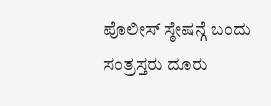ಪೊಲೀಸ್ ಸ್ಠೇಷನ್ಗೆ ಬಂದು ಸಂತ್ರಸ್ತರು ದೂರು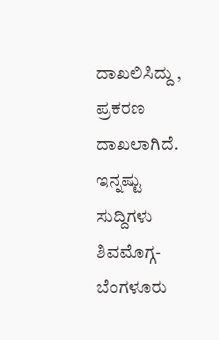ದಾಖಲಿಸಿದ್ದು , ಪ್ರಕರಣ ದಾಖಲಾಗಿದೆ.
ಇನ್ನಷ್ಟು ಸುದ್ದಿಗಳು
ಶಿವಮೊಗ್ಗ-ಬೆಂಗಳೂರು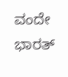ವಂದೇ ಭಾರತ್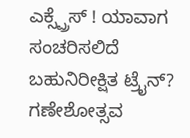ಎಕ್ಸ್ಪ್ರೆಸ್ ! ಯಾವಾಗ ಸಂಚರಿಸಲಿದೆ ಬಹುನಿರೀಕ್ಷಿತ ಟ್ರೈನ್?
ಗಣೇಶೋತ್ಸವ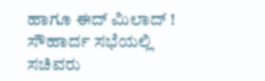ಹಾಗೂ ಈದ್ ಮಿಲಾದ್ ! ಸೌಹಾರ್ದ ಸಭೆಯಲ್ಲಿ ಸಚಿವರು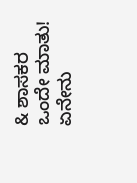& ಶಾಸಕರ ಒಂದೇ ಮಾತು! ಏನೇನು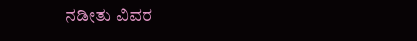ನಡೀತು ವಿವರ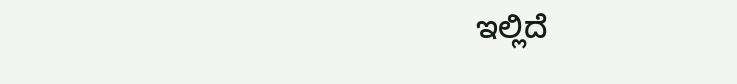ಇಲ್ಲಿದೆ